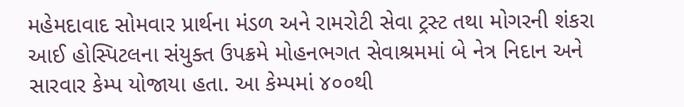મહેમદાવાદ સોમવાર પ્રાર્થના મંડળ અને રામરોટી સેવા ટ્રસ્ટ તથા મોગરની શંકરા આઈ હોસ્પિટલના સંયુક્ત ઉપક્રમે મોહનભગત સેવાશ્રમમાં બે નેત્ર નિદાન અને સારવાર કેમ્પ યોજાયા હતા. આ કેમ્પમાં ૪૦૦થી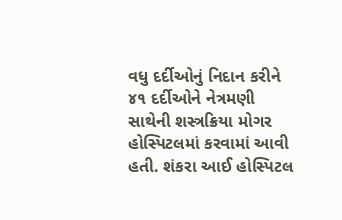વધુ દર્દીઓનું નિદાન કરીને ૪૧ દર્દીઓને નેત્રમણી સાથેની શસ્ત્રક્રિયા મોગર હોસ્પિટલમાં કરવામાં આવી હતી. શંકરા આઈ હોસ્પિટલ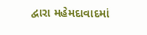દ્વારા મહેમદાવાદમાં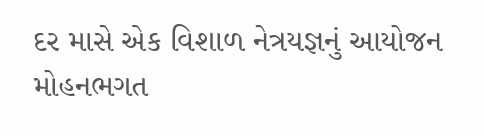દર માસે એક વિશાળ નેત્રયજ્ઞનું આયોજન મોહનભગત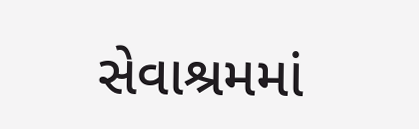સેવાશ્રમમાં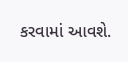કરવામાં આવશે.